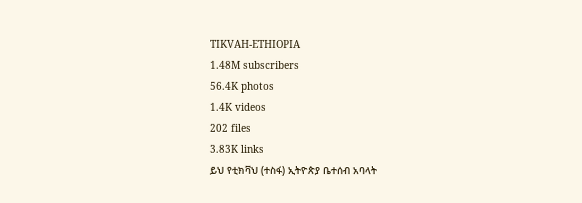TIKVAH-ETHIOPIA
1.48M subscribers
56.4K photos
1.4K videos
202 files
3.83K links
ይህ የቲክቫህ (ተስፋ) ኢትዮጵያ ቤተሰብ አባላት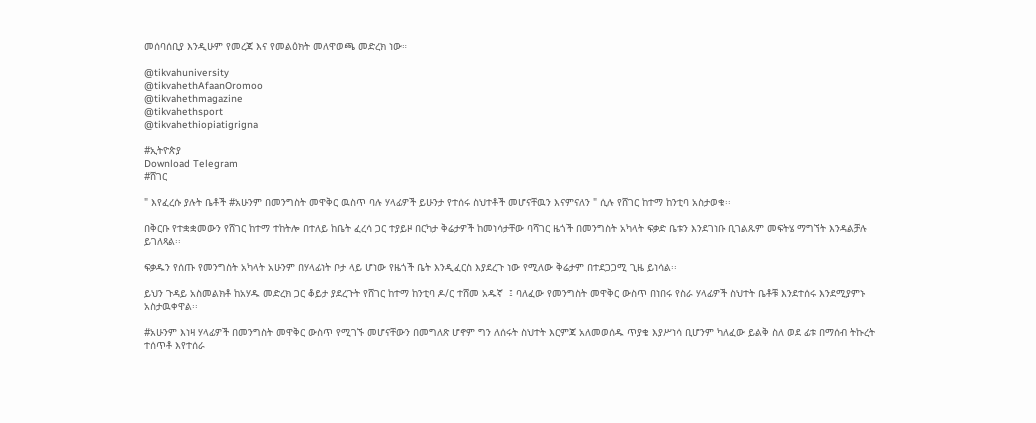መሰባሰቢያ እንዲሁም የመረጃ እና የመልዕክት መለዋወጫ መድረክ ነው።

@tikvahuniversity
@tikvahethAfaanOromoo
@tikvahethmagazine
@tikvahethsport
@tikvahethiopiatigrigna

#ኢትዮጵያ
Download Telegram
#ሸገር

" እየፈረሱ ያሉት ቤቶች #አሁንም በመንግስት መዋቅር ዉስጥ ባሉ ሃላፊዎች ይሁንታ የተሰሩ ስህተቶች መሆናቸዉን እናምናለን " ሲሉ የሸገር ከተማ ከንቲባ አስታወቁ፡፡

በቅርቡ የተቋቋመውን የሸገር ከተማ ተከትሎ በተለይ ከቤት ፈረሳ ጋር ተያይዞ በርካታ ቅሬታዎች ከመነሳታቸው ባሻገር ዜጎች በመንግስት አካላት ፍቃድ ቤቱን እንደገነቡ ቢገልጹም መፍትሄ ማግኘት እንዳልቻሉ ይገለጻል፡፡

ፍቃዱን የሰጡ የመንግስት አካላት አሁንም በሃላፊነት ቦታ ላይ ሆነው የዜጎች ቤት እንዲፈርስ እያደረጉ ነው የሚለው ቅሬታም በተደጋጋሚ ጊዜ ይነሳል፡፡

ይህን ጉዳይ አስመልክቶ ከአሃዱ መድረክ ጋር ቆይታ ያደረጉት የሸገር ከተማ ከንቲባ ዶ/ር ተሸመ አዱኛ  ፤ ባለፈው የመንግስት መዋቅር ውስጥ በነበሩ የስራ ሃላፊዎች ስህተት ቤቶቹ እንደተሰሩ እንደሚያምኑ አስታዉቀዋል፡፡

#አሁንም እነዛ ሃላፊዎች በመንግስት መዋቅር ውስጥ የሚገኙ መሆናቸውን በመግለጽ ሆኖም ግን ለሰሩት ስህተት እርምጃ አለመወሰዱ ጥያቄ እያሥነሳ ቢሆንም ካለፈው ይልቅ ስለ ወደ ፊቱ በማሰብ ትኩረት ተሰጥቶ እየተሰራ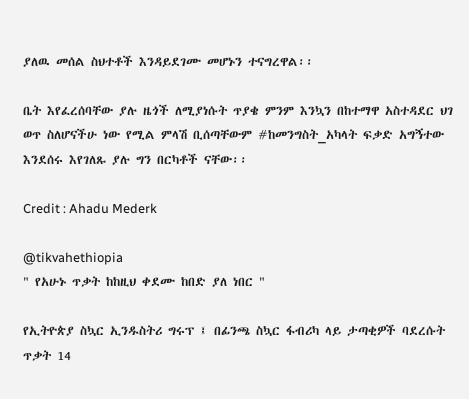ያለዉ መሰል ስህተቶች እንዳይደገሙ መሆኑን ተናግረዋል፡፡

ቤት እየፈረሰባቸው ያሉ ዜጎች ለሚያነሱት ጥያቄ ምንም እንኳን በከተማዋ አስተዳደር ህገ ወጥ ስለሆናችሁ ነው የሚል ምላሽ ቢሰጣቸውም #ከመንግስት_አካላት ፍቃድ አግኝተው እንደሰሩ እየገለጹ ያሉ ግን በርካቶች ናቸው፡፡

Credit : Ahadu Mederk

@tikvahethiopia
" የአሁኑ ጥቃት ከከዚህ ቀደሙ ከበድ ያለ ነበር "

የኢትዮጵያ ስኳር ኢንዱስትሪ ግሩፕ ፤ በፊንጫ ስኳር ፋብሪካ ላይ ታጣቂዎች ባደረሱት ጥቃት 14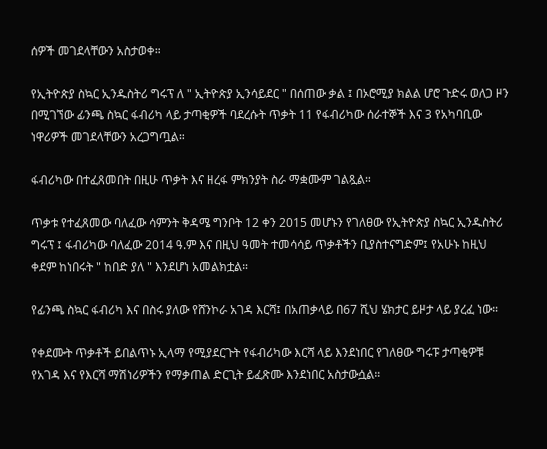ሰዎች መገደላቸውን አስታወቀ።

የኢትዮጵያ ስኳር ኢንዱስትሪ ግሩፕ ለ " ኢትዮጵያ ኢንሳይደር " በሰጠው ቃል ፤ በኦሮሚያ ክልል ሆሮ ጉድሩ ወለጋ ዞን በሚገኘው ፊንጫ ስኳር ፋብሪካ ላይ ታጣቂዎች ባደረሱት ጥቃት 11 የፋብሪካው ሰራተኞች እና 3 የአካባቢው ነዋሪዎች መገደላቸውን አረጋግጧል።

ፋብሪካው በተፈጸመበት በዚሁ ጥቃት እና ዘረፋ ምክንያት ስራ ማቋሙም ገልጿል።

ጥቃቱ የተፈጸመው ባለፈው ሳምንት ቅዳሜ ግንቦት 12 ቀን 2015 መሆኑን የገለፀው የኢትዮጵያ ስኳር ኢንዱስትሪ ግሩፕ ፤ ፋብሪካው ባለፈው 2014 ዓ.ም እና በዚህ ዓመት ተመሳሳይ ጥቃቶችን ቢያስተናግድም፤ የአሁኑ ከዚህ ቀደም ከነበሩት " ከበድ ያለ " እንደሆነ አመልክቷል።

የፊንጫ ስኳር ፋብሪካ እና በስሩ ያለው የሸንኮራ አገዳ እርሻ፤ በአጠቃላይ በ67 ሺህ ሄክታር ይዞታ ላይ ያረፈ ነው።

የቀደሙት ጥቃቶች ይበልጥኑ ኢላማ የሚያደርጉት የፋብሪካው እርሻ ላይ እንደነበር የገለፀው ግሩፑ ታጣቂዎቹ የአገዳ እና የእርሻ ማሽነሪዎችን የማቃጠል ድርጊት ይፈጽሙ እንደነበር አስታውሷል።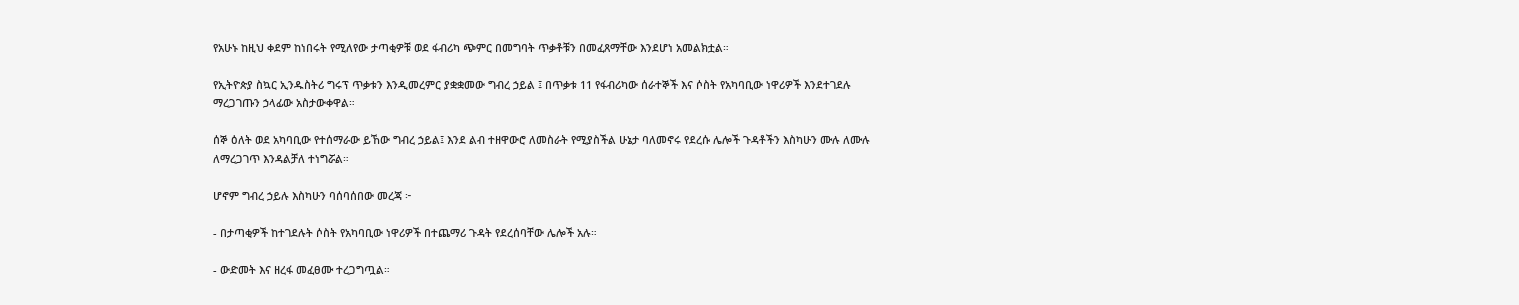የአሁኑ ከዚህ ቀደም ከነበሩት የሚለየው ታጣቂዎቹ ወደ ፋብሪካ ጭምር በመግባት ጥቃቶቹን በመፈጸማቸው እንደሆነ አመልክቷል።

የኢትዮጵያ ስኳር ኢንዱስትሪ ግሩፕ ጥቃቱን እንዲመረምር ያቋቋመው ግብረ ኃይል ፤ በጥቃቱ 11 የፋብሪካው ሰራተኞች እና ሶስት የአካባቢው ነዋሪዎች እንደተገደሉ ማረጋገጡን ኃላፊው አስታውቀዋል።

ሰኞ ዕለት ወደ አካባቢው የተሰማራው ይኸው ግብረ ኃይል፤ እንደ ልብ ተዘዋውሮ ለመስራት የሚያስችል ሁኔታ ባለመኖሩ የደረሱ ሌሎች ጉዳቶችን እስካሁን ሙሉ ለሙሉ ለማረጋገጥ እንዳልቻለ ተነግሯል።

ሆኖም ግብረ ኃይሉ እስካሁን ባሰባሰበው መረጃ ፦

- በታጣቂዎች ከተገደሉት ሶስት የአካባቢው ነዋሪዎች በተጨማሪ ጉዳት የደረሰባቸው ሌሎች አሉ።

- ውድመት እና ዘረፋ መፈፀሙ ተረጋግጧል።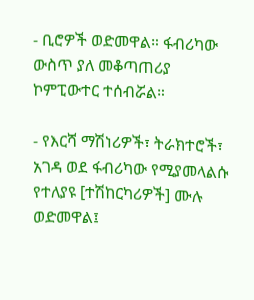- ቢሮዎች ወድመዋል። ፋብሪካው ውስጥ ያለ መቆጣጠሪያ ኮምፒውተር ተሰብሯል።

- የእርሻ ማሽነሪዎች፣ ትራክተሮች፣ አገዳ ወደ ፋብሪካው የሚያመላልሱ የተለያዩ [ተሽከርካሪዎች] ሙሉ ወድመዋል፤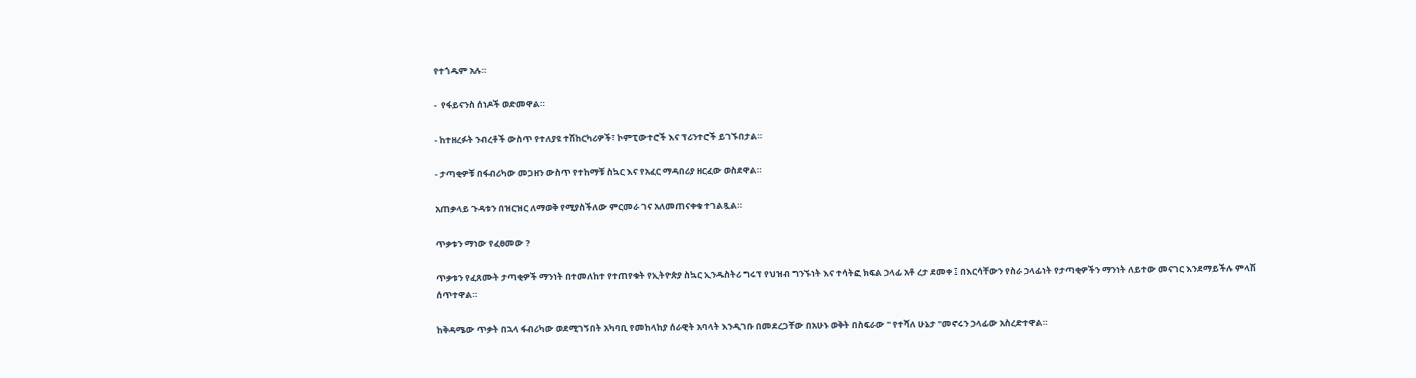የተጎዱም አሉ።

-  የፋይናንስ ሰነዶች ወድመዋል።

- ከተዘረፉት ንብረቶች ውስጥ የተለያዩ ተሽከርካሪዎች፣ ኮምፒውተሮች እና ፕሪንተሮች ይገኙበታል።

- ታጣቂዎቹ በፋብሪካው መጋዘን ውስጥ የተከማቹ ስኳር እና የአፈር ማዳበሪያ ዘርፈው ወስደዋል።

አጠቃላይ ጉዳቱን በዝርዝር ለማወቅ የሚያስችለው ምርመራ ገና አለመጠናቀቁ ተገልጿል።

ጥቃቱን ማነው የፈፀመው ?

ጥቃቱን የፈጸሙት ታጣቂዎች ማንነት በተመለከተ የተጠየቁት የኢትዮጵያ ስኳር ኢንዱስትሪ ግሩፕ የህዝብ ግንኙነት እና ተሳትፎ ክፍል ኃላፊ አቶ ረታ ደመቀ ፤ በእርሳቸውን የስራ ኃላፊነት የታጣቂዎችን ማንነት ለይተው መናገር እንደማይችሉ ምላሽ ሰጥተዋል።

ከቅዳሜው ጥቃት በኋላ ፋብሪካው ወደሚገኝበት አካባቢ የመከላከያ ሰራዊት አባላት እንዲገቡ በመደረጋቸው በአሁኑ ወቅት በስፍራው " የተሻለ ሁኔታ "መኖሩን ኃላፊው አስረድተዋል።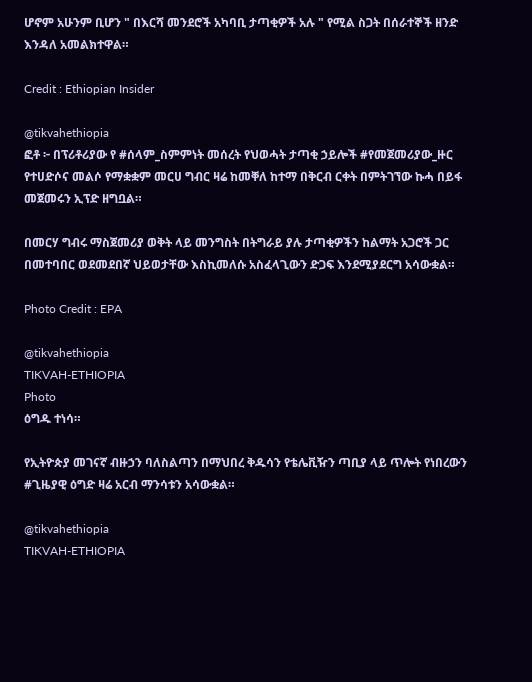ሆኖም አሁንም ቢሆን " በእርሻ መንደሮች አካባቢ ታጣቂዎች አሉ " የሚል ስጋት በሰራተኞች ዘንድ እንዳለ አመልክተዋል።

Credit : Ethiopian Insider

@tikvahethiopia
ፎቶ ፦ በፕሪቶሪያው የ #ሰላም_ስምምነት መሰረት የህወሓት ታጣቂ ኃይሎች #የመጀመሪያው_ዙር የተሀድሶና መልሶ የማቋቋም መርሀ ግብር ዛሬ ከመቐለ ከተማ በቅርብ ርቀት በምትገኘው ኩሓ በይፋ መጀመሩን ኢፕድ ዘግቧል።

በመርሃ ግብሩ ማስጀመሪያ ወቅት ላይ መንግስት በትግራይ ያሉ ታጣቂዎችን ከልማት አጋሮች ጋር በመተባበር ወደመደበኛ ህይወታቸው እስኪመለሱ አስፈላጊውን ድጋፍ እንደሚያደርግ አሳውቋል።

Photo Credit : EPA

@tikvahethiopia
TIKVAH-ETHIOPIA
Photo
ዕግዱ ተነሳ።

የኢትዮጵያ መገናኛ ብዙኃን ባለስልጣን በማህበረ ቅዱሳን የቴሌቪዥን ጣቢያ ላይ ጥሎት የነበረውን #ጊዜያዊ ዕግድ ዛሬ አርብ ማንሳቱን አሳውቋል።

@tikvahethiopia
TIKVAH-ETHIOPIA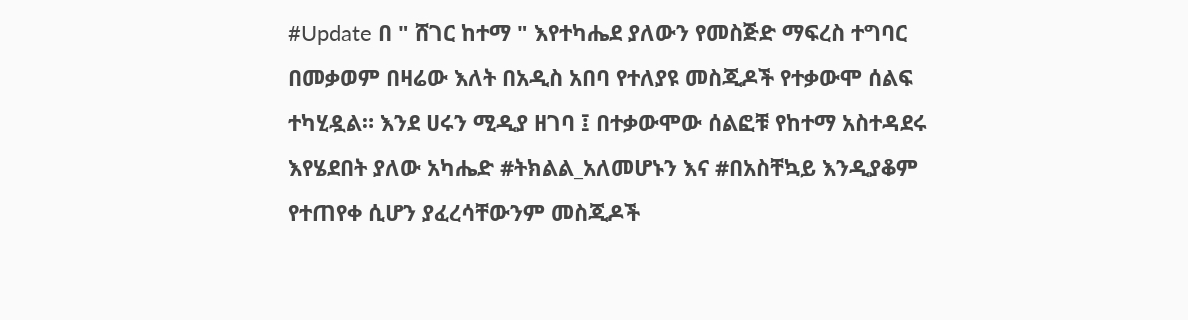#Update በ " ሸገር ከተማ " እየተካሔደ ያለውን የመስጅድ ማፍረስ ተግባር በመቃወም በዛሬው እለት በአዲስ አበባ የተለያዩ መስጂዶች የተቃውሞ ሰልፍ ተካሂዷል። እንደ ሀሩን ሚዲያ ዘገባ ፤ በተቃውሞው ሰልፎቹ የከተማ አስተዳደሩ እየሄደበት ያለው አካሔድ #ትክልል_አለመሆኑን እና #በአስቸኳይ እንዲያቆም የተጠየቀ ሲሆን ያፈረሳቸውንም መስጂዶች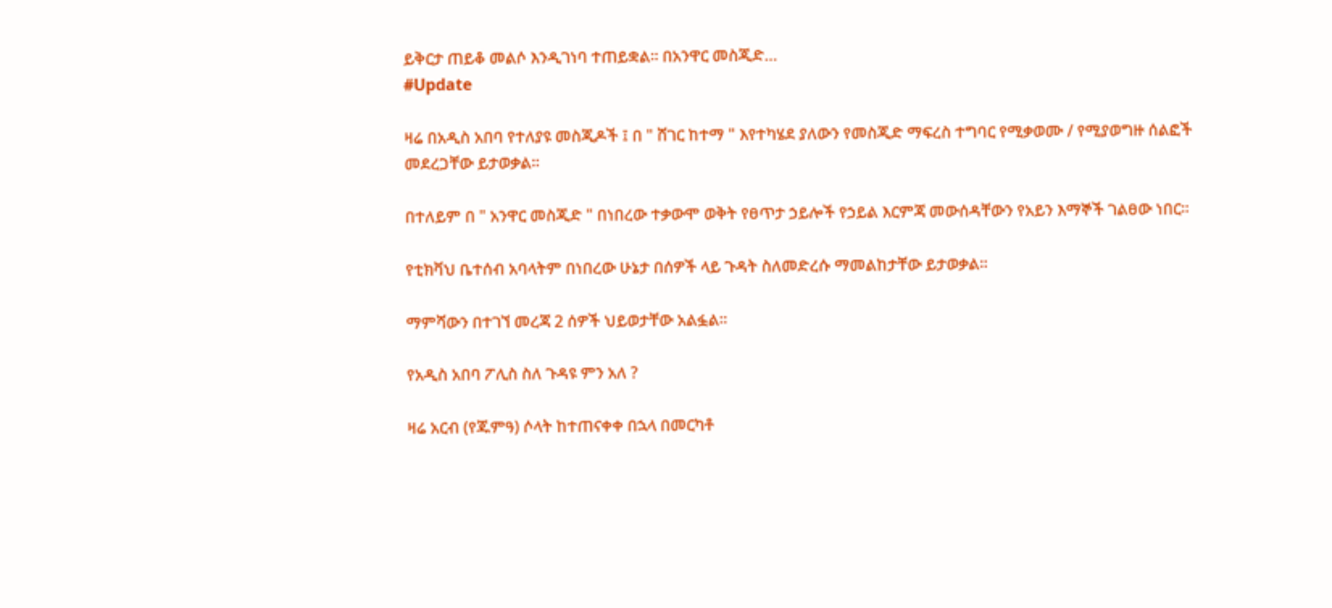ይቅርታ ጠይቆ መልሶ እንዲገነባ ተጠይቋል። በአንዋር መስጂድ…
#Update

ዛሬ በአዲስ አበባ የተለያዩ መስጂዶች ፤ በ " ሸገር ከተማ " እየተካሄደ ያለውን የመስጂድ ማፍረስ ተግባር የሚቃወሙ / የሚያወግዙ ሰልፎች መደረጋቸው ይታወቃል።

በተለይም በ " አንዋር መስጂድ " በነበረው ተቃውሞ ወቅት የፀጥታ ኃይሎች የኃይል እርምጃ መውሰዳቸውን የአይን እማኞች ገልፀው ነበር።

የቲክቫህ ቤተሰብ አባላትም በነበረው ሁኔታ በሰዎች ላይ ጉዳት ስለመድረሱ ማመልከታቸው ይታወቃል።

ማምሻውን በተገኘ መረጃ 2 ሰዎች ህይወታቸው አልፏል።

የአዲስ አበባ ፖሊስ ስለ ጉዳዩ ምን አለ ?

ዛሬ አርብ (የጁምዓ) ሶላት ከተጠናቀቀ በኋላ በመርካቶ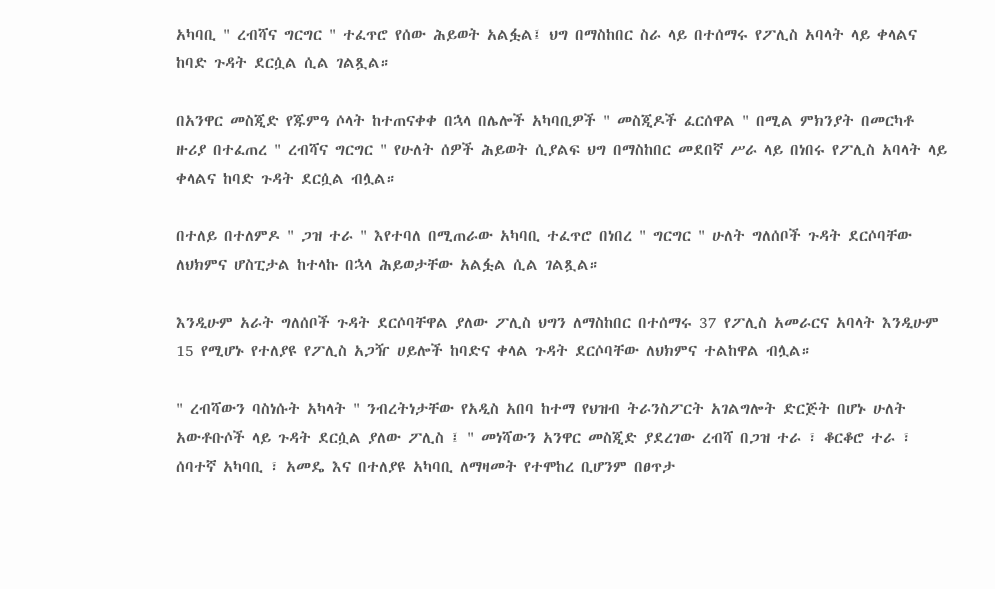አካባቢ " ረብሻና ግርግር " ተፈጥሮ የሰው ሕይወት አልፏል፤ ህግ በማስከበር ስራ ላይ በተሰማሩ የፖሊስ አባላት ላይ ቀላልና ከባድ ጉዳት ደርሷል ሲል ገልጿል።

በአንዋር መስጂድ የጁምዓ ሶላት ከተጠናቀቀ በኋላ በሌሎች አካባቢዎች " መስጂዶች ፈርሰዋል " በሚል ምክንያት በመርካቶ ዙሪያ በተፈጠረ " ረብሻና ግርግር " የሁለት ሰዎች ሕይወት ሲያልፍ ህግ በማስከበር መደበኛ ሥራ ላይ በነበሩ የፖሊስ አባላት ላይ ቀላልና ከባድ ጉዳት ደርሷል ብሏል።

በተለይ በተለምዶ " ጋዝ ተራ " እየተባለ በሚጠራው አካባቢ ተፈጥሮ በነበረ " ግርግር " ሁለት ግለሰቦች ጉዳት ደርሶባቸው ለህክምና ሆስፒታል ከተላኩ በኋላ ሕይወታቸው አልፏል ሲል ገልጿል።

እንዲሁም አራት ግለሰቦች ጉዳት ደርሶባቸዋል ያለው ፖሊስ ህግን ለማስከበር በተሰማሩ 37 የፖሊስ አመራርና አባላት እንዲሁም 15 የሚሆኑ የተለያዩ የፖሊስ አጋዥ ሀይሎች ከባድና ቀላል ጉዳት ደርሶባቸው ለህክምና ተልከዋል ብሏል።

" ረብሻውን ባስነሱት አካላት " ንብረትነታቸው የአዲስ አበባ ከተማ የህዝብ ትራንስፖርት አገልግሎት ድርጅት በሆኑ ሁለት አውቶቡሶች ላይ ጉዳት ደርሷል ያለው ፖሊስ ፤ " መነሻውን አንዋር መስጂድ ያደረገው ረብሻ በጋዝ ተራ ፣ ቆርቆሮ ተራ ፣ ሰባተኛ አካባቢ ፣ አመዴ እና በተለያዩ አካባቢ ለማዛመት የተሞከረ ቢሆንም በፀጥታ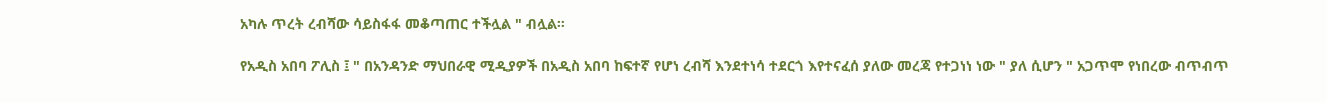አካሉ ጥረት ረብሻው ሳይስፋፋ መቆጣጠር ተችሏል " ብሏል።

የአዲስ አበባ ፖሊስ ፤ " በአንዳንድ ማህበራዊ ሚዲያዎች በአዲስ አበባ ከፍተኛ የሆነ ረብሻ እንደተነሳ ተደርጎ እየተናፈሰ ያለው መረጃ የተጋነነ ነው " ያለ ሲሆን " አጋጥሞ የነበረው ብጥብጥ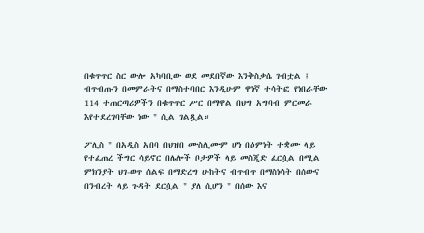በቁጥጥር ስር ውሎ አካባቢው ወደ መደበኛው እንቅስቃሴ ገብቷል ፤ ብጥብጡን በመምራትና በማስተባበር እንዲሁም ዋነኛ ተሳትፎ የነበራቸው 114 ተጠርጣሪዎችን በቁጥጥር ሥር በማዋል በህግ አግባብ ምርመራ እየተደረገባቸው ነው " ሲል ገልጿል።

ፖሊስ " በአዲስ አበባ በህዝበ ሙስሊሙም ሆነ በዕምነት ተቋሙ ላይ የተፈጠረ ችግር ሳይኖር በሌሎች ቦታዎች ላይ መስጂድ ፈርሷል በሚል ምክንያት ህገ-ወጥ ሰልፍ በማድረግ ሁከትና ብጥብጥ በማስነሳት በሰውና በንብረት ላይ ጉዳት ደርሷል " ያለ ሲሆን " በሰው እና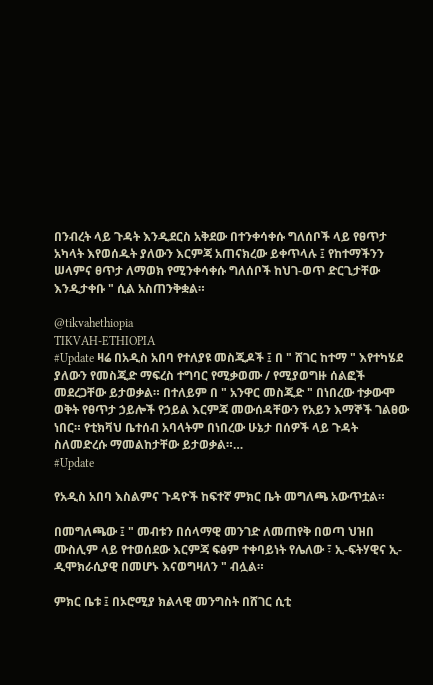በንብረት ላይ ጉዳት እንዲደርስ አቅደው በተንቀሳቀሱ ግለሰቦች ላይ የፀጥታ አካላት እየወሰዱት ያለውን እርምጃ አጠናክረው ይቀጥላሉ ፤ የከተማችንን ሠላምና ፀጥታ ለማወክ የሚንቀሳቀሱ ግለሰቦች ከህገ-ወጥ ድርጊታቸው እንዲታቀቡ " ሲል አስጠንቅቋል።

@tikvahethiopia
TIKVAH-ETHIOPIA
#Update ዛሬ በአዲስ አበባ የተለያዩ መስጂዶች ፤ በ " ሸገር ከተማ " እየተካሄደ ያለውን የመስጂድ ማፍረስ ተግባር የሚቃወሙ / የሚያወግዙ ሰልፎች መደረጋቸው ይታወቃል። በተለይም በ " አንዋር መስጂድ " በነበረው ተቃውሞ ወቅት የፀጥታ ኃይሎች የኃይል እርምጃ መውሰዳቸውን የአይን እማኞች ገልፀው ነበር። የቲክቫህ ቤተሰብ አባላትም በነበረው ሁኔታ በሰዎች ላይ ጉዳት ስለመድረሱ ማመልከታቸው ይታወቃል።…
#Update

የአዲስ አበባ እስልምና ጉዳዮች ከፍተኛ ምክር ቤት መግለጫ አውጥቷል።

በመግለጫው ፤ " መብቱን በሰላማዊ መንገድ ለመጠየቅ በወጣ ህዝበ ሙስሊም ላይ የተወሰደው እርምጃ ፍፅም ተቀባይነት የሌለው ፣ ኢ-ፍትሃዊና ኢ-ዲሞክራሲያዊ በመሆኑ እናወግዛለን " ብሏል።

ምክር ቤቱ ፤ በኦሮሚያ ክልላዊ መንግስት በሸገር ሲቲ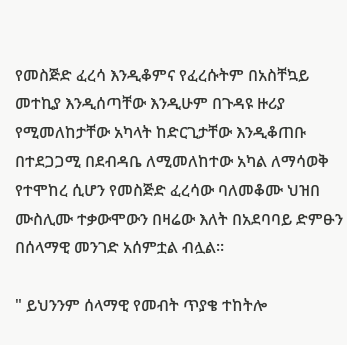የመስጅድ ፈረሳ እንዲቆምና የፈረሱትም በአስቸኳይ መተኪያ እንዲሰጣቸው እንዲሁም በጉዳዩ ዙሪያ የሚመለከታቸው አካላት ከድርጊታቸው እንዲቆጠቡ በተደጋጋሚ በደብዳቤ ለሚመለከተው አካል ለማሳወቅ የተሞከረ ሲሆን የመስጅድ ፈረሳው ባለመቆሙ ህዝበ ሙስሊሙ ተቃውሞውን በዛሬው እለት በአደባባይ ድምፁን በሰላማዊ መንገድ አሰምቷል ብሏል።

" ይህንንም ሰላማዊ የመብት ጥያቄ ተከትሎ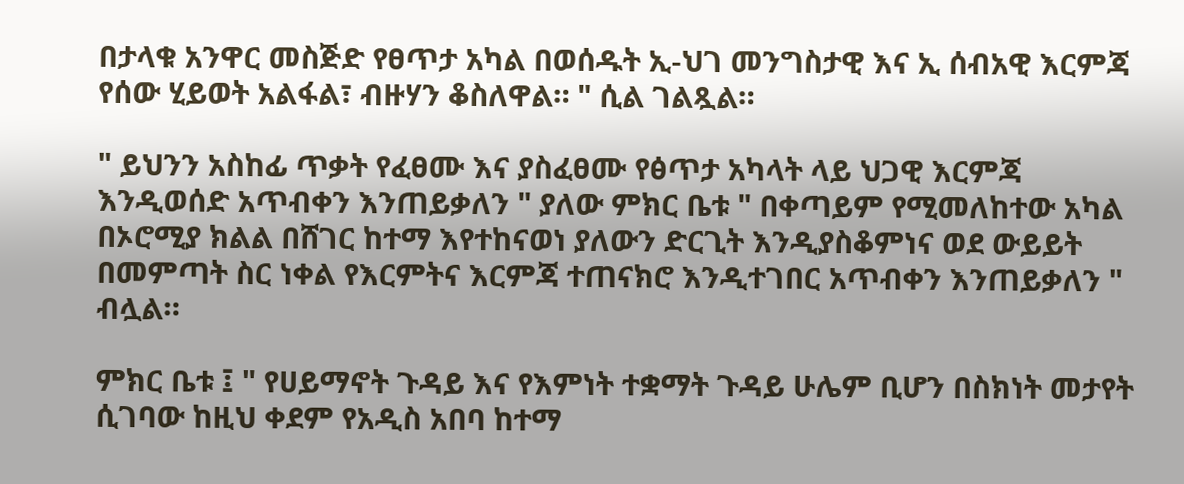በታላቁ አንዋር መስጅድ የፀጥታ አካል በወሰዱት ኢ-ህገ መንግስታዊ እና ኢ ሰብአዊ እርምጃ የሰው ሂይወት አልፋል፣ ብዙሃን ቆስለዋል። " ሲል ገልጿል።

" ይህንን አስከፊ ጥቃት የፈፀሙ እና ያስፈፀሙ የፅጥታ አካላት ላይ ህጋዊ እርምጃ እንዲወሰድ አጥብቀን እንጠይቃለን " ያለው ምክር ቤቱ " በቀጣይም የሚመለከተው አካል በኦሮሚያ ክልል በሸገር ከተማ እየተከናወነ ያለውን ድርጊት እንዲያስቆምነና ወደ ውይይት በመምጣት ስር ነቀል የእርምትና እርምጃ ተጠናክሮ እንዲተገበር አጥብቀን እንጠይቃለን " ብሏል።

ምክር ቤቱ ፤ " የሀይማኖት ጉዳይ እና የእምነት ተቋማት ጉዳይ ሁሌም ቢሆን በስክነት መታየት ሲገባው ከዚህ ቀደም የአዲስ አበባ ከተማ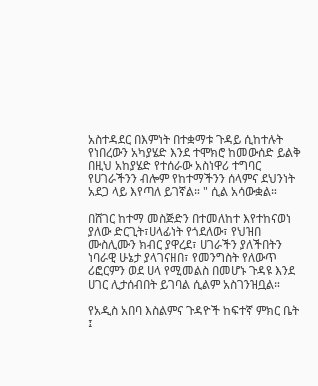አስተዳደር በእምነት በተቋማቱ ጉዳይ ሲከተሉት የነበረውን አካያሄድ እንደ ተሞክሮ ከመውሰድ ይልቅ በዚህ አከያሄድ የተሰራው አስነዋሪ ተግባር የሀገራችንን ብሎም የከተማችንን ሰላምና ደህንነት አደጋ ላይ እየጣለ ይገኛል። " ሲል አሳውቋል።

በሸገር ከተማ መስጅድን በተመለከተ እየተከናወነ ያለው ድርጊት፣ሀላፊነት የጎደለው፣ የህዝበ ሙስሊሙን ክብር ያዋረደ፣ ሀገራችን ያለችበትን ነባራዊ ሁኔታ ያላገናዘበ፣ የመንግስት የለውጥ ሪፎርምን ወደ ሀላ የሚመልስ በመሆኑ ጉዳዩ እንደ ሀገር ሊታሰብበት ይገባል ሲልም አስገንዝቧል።

የአዲስ አበባ እስልምና ጉዳዮች ከፍተኛ ምክር ቤት ፤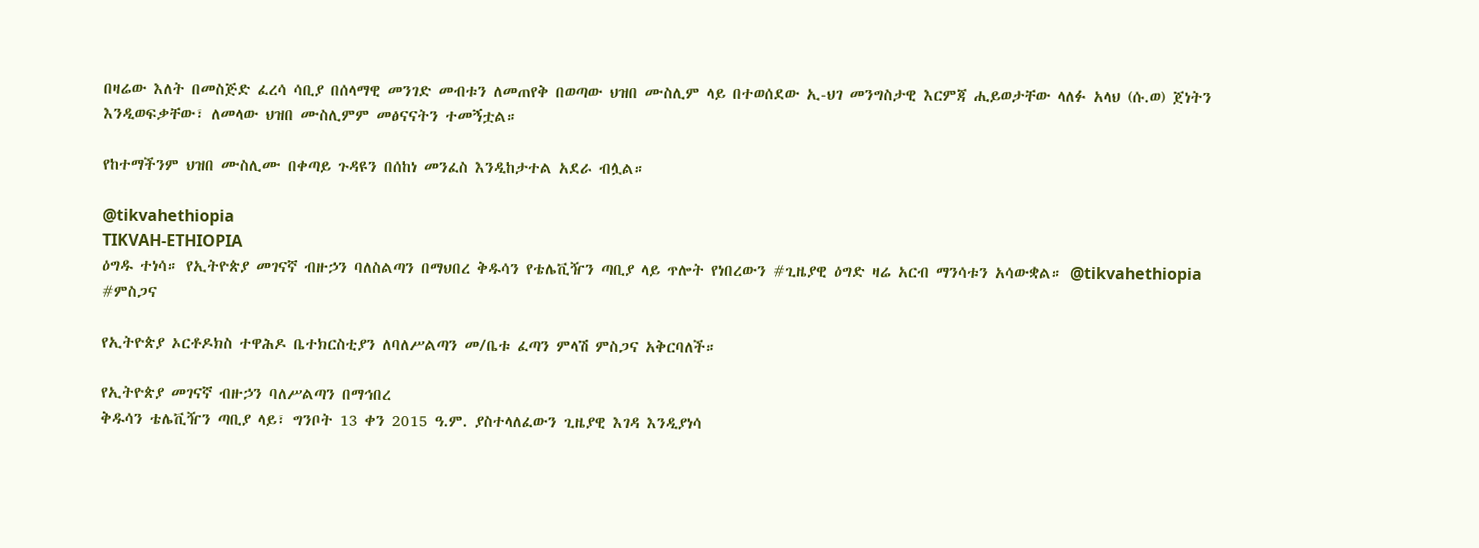በዛሬው እለት በመስጅድ ፈረሳ ሳቢያ በሰላማዊ መንገድ መብቱን ለመጠየቅ በወጣው ህዝበ ሙስሊም ላይ በተወሰደው ኢ-ህገ መንግስታዊ እርምጃ ሒይወታቸው ላለፉ አላህ (ሱ.ወ) ጀነትን እንዲወፍቃቸው፣ ለመላው ህዝበ ሙስሊምም መፅናናትን ተመኝቷል።

የከተማችንም ህዝበ ሙስሊሙ በቀጣይ ጉዳዩን በሰከነ መንፈስ እንዲከታተል አደራ ብሏል።

@tikvahethiopia
TIKVAH-ETHIOPIA
ዕግዱ ተነሳ። የኢትዮጵያ መገናኛ ብዙኃን ባለስልጣን በማህበረ ቅዱሳን የቴሌቪዥን ጣቢያ ላይ ጥሎት የነበረውን #ጊዜያዊ ዕግድ ዛሬ አርብ ማንሳቱን አሳውቋል። @tikvahethiopia
#ምስጋና

የኢትዮጵያ ኦርቶዶክስ ተዋሕዶ ቤተክርስቲያን ለባለሥልጣን መ/ቤቱ ፈጣን ምላሽ ምስጋና አቅርባለች።

የኢትዮጵያ መገናኛ ብዙኃን ባለሥልጣን በማኅበረ
ቅዱሳን ቴሌቪዥን ጣቢያ ላይ፣ ግንቦት 13 ቀን 2015 ዓ.ም. ያስተላለፈውን ጊዜያዊ እገዳ እንዲያነሳ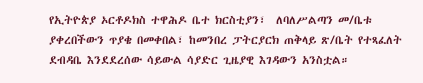የኢትዮጵያ ኦርቶዶክስ ተዋሕዶ ቤተ ክርስቲያን፣  ለባለሥልጣን መ/ቤቱ ያቀረበችውን ጥያቄ በመቀበል፣ ከመንበረ ፓትርያርክ ጠቅላይ ጽ/ቤት የተጻፈለት ደብዳቤ እንደደረሰው ሳይውል ሳያድር ጊዜያዊ እገዳውን አንስቷል።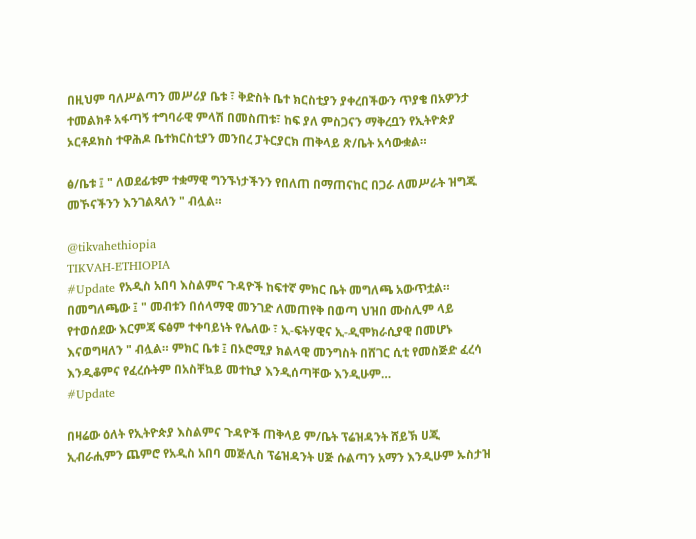በዚህም ባለሥልጣን መሥሪያ ቤቱ ፣ ቅድስት ቤተ ክርስቲያን ያቀረበችውን ጥያቄ በአዎንታ ተመልክቶ አፋጣኝ ተግባራዊ ምላሽ በመስጠቱ፣ ከፍ ያለ ምስጋናን ማቅረቧን የኢትዮጵያ ኦርቶዶክስ ተዋሕዶ ቤተክርስቲያን መንበረ ፓትርያርክ ጠቅላይ ጽ/ቤት አሳውቋል።

ፅ/ቤቱ ፤ " ለወደፊቱም ተቋማዊ ግንኙነታችንን የበለጠ በማጠናከር በጋራ ለመሥራት ዝግጁ መኾናችንን እንገልጻለን " ብሏል።

@tikvahethiopia
TIKVAH-ETHIOPIA
#Update የአዲስ አበባ እስልምና ጉዳዮች ከፍተኛ ምክር ቤት መግለጫ አውጥቷል። በመግለጫው ፤ " መብቱን በሰላማዊ መንገድ ለመጠየቅ በወጣ ህዝበ ሙስሊም ላይ የተወሰደው እርምጃ ፍፅም ተቀባይነት የሌለው ፣ ኢ-ፍትሃዊና ኢ-ዲሞክራሲያዊ በመሆኑ እናወግዛለን " ብሏል። ምክር ቤቱ ፤ በኦሮሚያ ክልላዊ መንግስት በሸገር ሲቲ የመስጅድ ፈረሳ እንዲቆምና የፈረሱትም በአስቸኳይ መተኪያ እንዲሰጣቸው እንዲሁም…
#Update

በዛሬው ዕለት የኢትዮጵያ እስልምና ጉዳዮች ጠቅላይ ም/ቤት ፕሬዝዳንት ሸይኽ ሀጂ ኢብራሒምን ጨምሮ የአዲስ አበባ መጅሊስ ፕሬዝዳንት ሀጅ ሱልጣን አማን እንዲሁም ኡስታዝ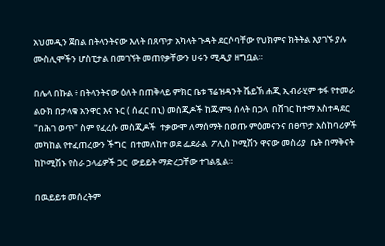አህመዲን ጀበል በትላንትናው እለት በጸጥታ አካላት ጉዳት ደርሶባቸው የህክምና ክትትል እያገኙ ያሉ ሙስሊሞችን ሆስፒታል በመገኘት መጠየቃቸውን ሀሩን ሚዲያ ዘግቧል።

በሌላ በኩል ፥ በትላንትናው ዕለት በጠቅላይ ምክር ቤቱ ፕሬዝዳንት ሼይኽ ሐጂ ኢብራሂም ቱፋ የተመራ ልዑክ በታላቁ አንዋር እና ኑር ( ሰፈር በኒ) መስጂዶች ከጁምዓ ሰላት በኃላ  በሸገር ከተማ አስተዳደር  "በሕገ ወጥ" ስም የፈረሱ መስጂዶች  ተቃውሞ ለማሰማት በወጡ ምዕመናንና በፀጥታ አስከባሪዎች መካከል የተፈጠረውን ችግር  በተመለከተ ወደ ፌደራል  ፖሊስ ኮሚሽን ዋናው መስሪያ  ቤት በማቅናት ከኮሚሽኑ የስራ ኃላፊዎች ጋር  ውይይት ማድረጋቸው ተገልጿል።

በዉይይቱ መሰረትም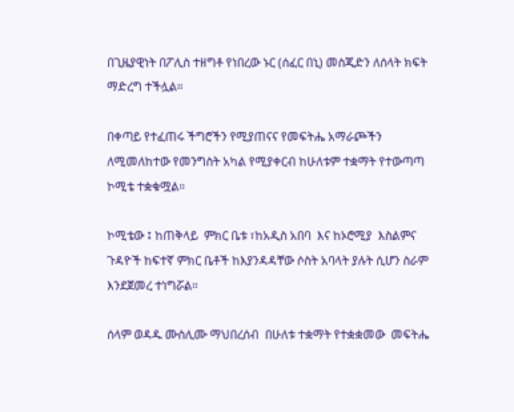በጊዜያዊነት በፖሊስ ተዘግቶ የነበረው ኑር (ሰፈር በኒ) መስጂድን ለሰላት ክፍት ማድረግ ተችሏል።

በቀጣይ የተፈጠሩ ችግሮችን የሚያጠናና የመፍትሔ አማራጮችን ለሚመለከተው የመንግስት አካል የሚያቀርብ ከሁለቱም ተቋማት የተውጣጣ ኮሚቴ ተቋቁሟል።

ኮሚቴው ፤ ከጠቅላይ  ምክር ቤቱ ፣ከአዲስ አበባ  እና ከኦሮሚያ  እስልምና ጉዳዮች ከፍተኛ ምክር ቤቶች ከእያንዳዳቸው ሶስት አባላት ያሉት ሲሆን ስራም እንደጀመረ ተነግሯል።

ሰላም ወዳዱ ሙስሊሙ ማህበረሰብ  በሁለቱ ተቋማት የተቋቋመው  መፍትሔ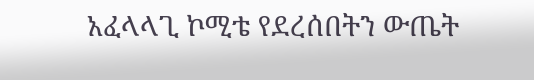አፈላላጊ ኮሚቴ የደረሰበትን ውጤት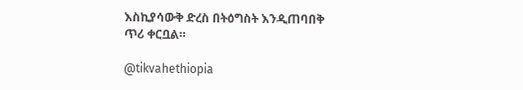እስኪያሳውቅ ድረስ በትዕግስት እንዲጠባበቅ ጥሪ ቀርቧል።

@tikvahethiopia